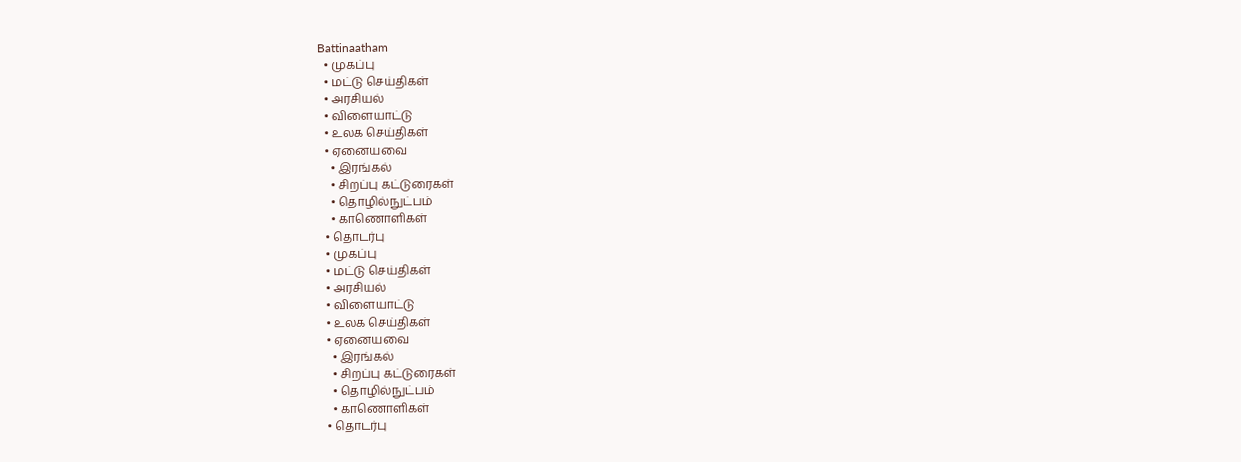Battinaatham
  • முகப்பு
  • மட்டு செய்திகள்
  • அரசியல்
  • விளையாட்டு
  • உலக செய்திகள்
  • ஏனையவை
    • இரங்கல்
    • சிறப்பு கட்டுரைகள்
    • தொழில்நுட்பம்
    • காணொளிகள்
  • தொடர்பு
  • முகப்பு
  • மட்டு செய்திகள்
  • அரசியல்
  • விளையாட்டு
  • உலக செய்திகள்
  • ஏனையவை
    • இரங்கல்
    • சிறப்பு கட்டுரைகள்
    • தொழில்நுட்பம்
    • காணொளிகள்
  • தொடர்பு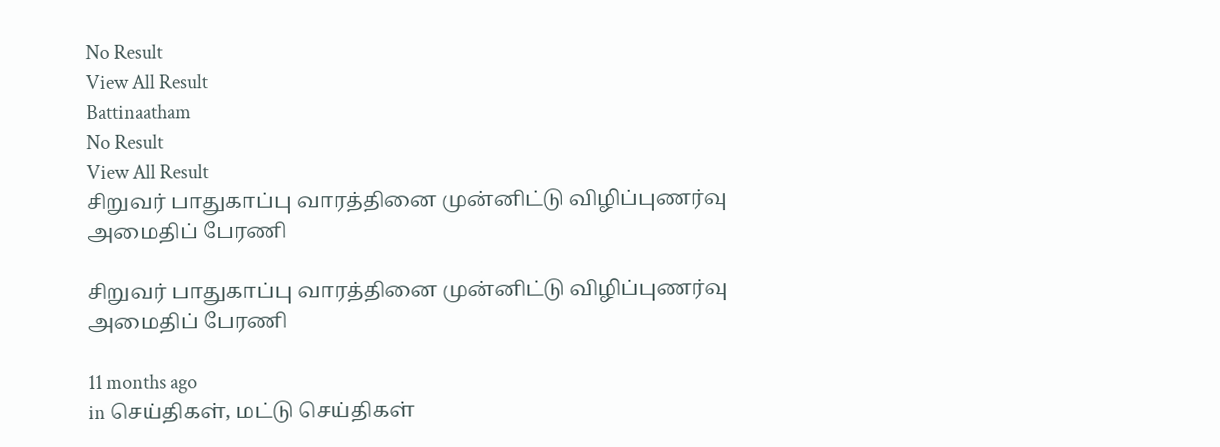No Result
View All Result
Battinaatham
No Result
View All Result
சிறுவர் பாதுகாப்பு வாரத்தினை முன்னிட்டு விழிப்புணர்வு அமைதிப் பேரணி

சிறுவர் பாதுகாப்பு வாரத்தினை முன்னிட்டு விழிப்புணர்வு அமைதிப் பேரணி

11 months ago
in செய்திகள், மட்டு செய்திகள்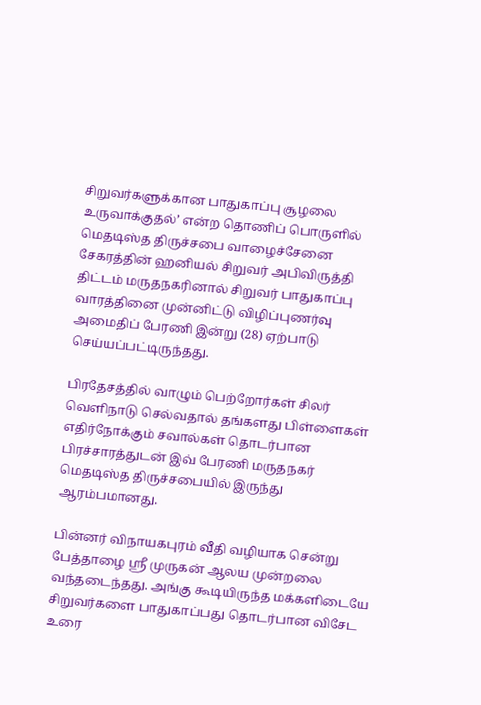சிறுவர்களுக்கான பாதுகாப்பு சூழலை உருவாக்குதல்’ என்ற தொணிப் பொருளில் மெதடிஸ்த திருச்சபை வாழைச்சேனை சேகரத்தின் ஹனியல் சிறுவர் அபிவிருத்தி திட்டம் மருதநகரினால் சிறுவர் பாதுகாப்பு வாரத்தினை முன்னிட்டு விழிப்புணர்வு அமைதிப் பேரணி இன்று (28) ஏற்பாடு செய்யப்பட்டிருந்தது.

பிரதேசத்தில் வாழும் பெற்றோர்கள் சிலர் வெளிநாடு செல்வதால் தங்களது பிள்ளைகள் எதிர்நோக்கும் சவால்கள் தொடர்பான பிரச்சாரத்துடன் இவ் பேரணி மருதநகர் மெதடிஸ்த திருச்சபையில் இருந்து ஆரம்பமானது.

பின்னர் விநாயகபுரம் வீதி வழியாக சென்று பேத்தாழை ஸ்ரீ முருகன் ஆலய முன்றலை வந்தடைந்தது. அங்கு கூடியிருந்த மக்களிடையே சிறுவர்களை பாதுகாப்பது தொடர்பான விசேட உரை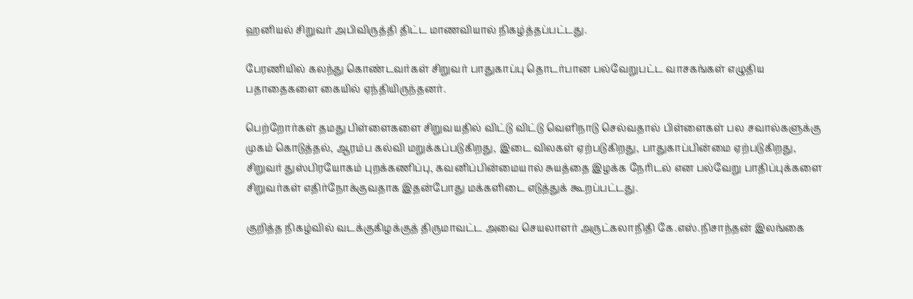ஹனியல் சிறுவர் அபிவிருத்தி திட்ட மாணவியால் நிகழ்த்தப்பட்டது.

பேரணியில் கலந்து கொண்டவர்கள் சிறுவர் பாதுகாப்பு தொடர்பான பல்வேறுபட்ட வாசகங்கள் எழுதிய பதாதைகளை கையில் ஏந்தியிருந்தனர்.

பெற்றோர்கள் தமது பிள்ளைகளை சிறுவயதில் விட்டு விட்டு வெளிநாடு செல்வதால் பிள்ளைகள் பல சவால்களுக்கு முகம் கொடுத்தல், ஆரம்ப கல்வி மறுக்கப்படுகிறது, இடை விலகள் ஏற்படுகிறது, பாதுகாப்பின்மை ஏற்படுகிறது, சிறுவர் துஸ்பிரயோகம் புறக்கணிப்பு, கவனிப்பின்மையால் சுயத்தை இழக்க நேரிடல் என பல்வேறு பாதிப்புக்களை சிறுவர்கள் எதிர்நோக்குவதாக இதன்போது மக்களிடை எடுத்துக் கூறப்பட்டது.

குறித்த நிகழ்வில் வடக்குகிழக்குத் திருமாவட்ட அவை செயலாளர் அருட்கலாநிதி கே.எஸ்.நிசாந்தன் இலங்கை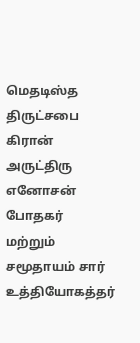மெதடிஸ்த திருட்சபை கிரான் அருட்திரு எனோசன் போதகர் மற்றும் சமூதாயம் சார் உத்தியோகத்தர்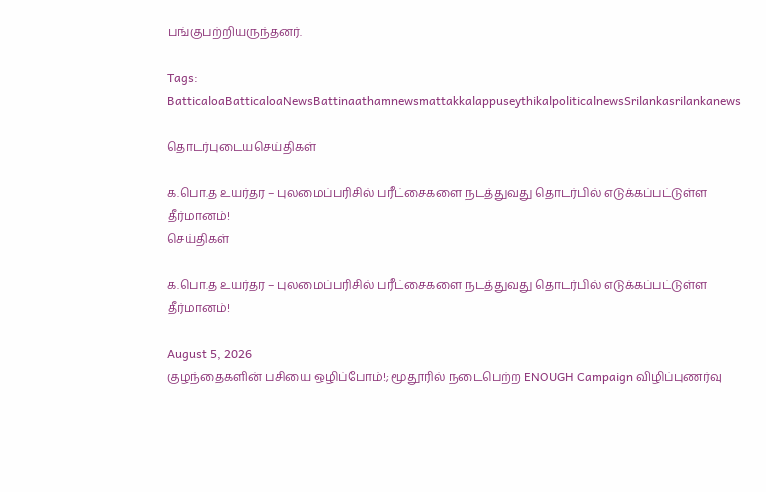பங்குபற்றியருந்தனர்.

Tags: BatticaloaBatticaloaNewsBattinaathamnewsmattakkalappuseythikalpoliticalnewsSrilankasrilankanews

தொடர்புடையசெய்திகள்

க.பொ.த உயர்தர – புலமைப்பரிசில் பரீட்சைகளை நடத்துவது தொடர்பில் எடுக்கப்பட்டுள்ள தீர்மானம்!
செய்திகள்

க.பொ.த உயர்தர – புலமைப்பரிசில் பரீட்சைகளை நடத்துவது தொடர்பில் எடுக்கப்பட்டுள்ள தீர்மானம்!

August 5, 2026
குழந்தைகளின் பசியை ஒழிப்போம்!; மூதூரில் நடைபெற்ற ENOUGH Campaign விழிப்புணர்வு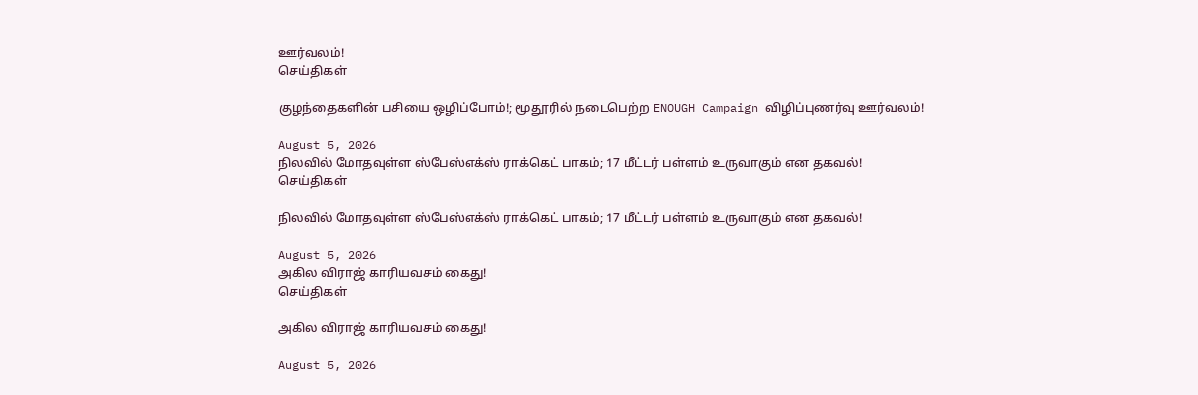ஊர்வலம்!
செய்திகள்

குழந்தைகளின் பசியை ஒழிப்போம்!; மூதூரில் நடைபெற்ற ENOUGH Campaign விழிப்புணர்வு ஊர்வலம்!

August 5, 2026
நிலவில் மோதவுள்ள ஸ்பேஸ்எக்ஸ் ராக்கெட் பாகம்; 17 மீட்டர் பள்ளம் உருவாகும் என தகவல்!
செய்திகள்

நிலவில் மோதவுள்ள ஸ்பேஸ்எக்ஸ் ராக்கெட் பாகம்; 17 மீட்டர் பள்ளம் உருவாகும் என தகவல்!

August 5, 2026
அகில விராஜ் காரியவசம் கைது!
செய்திகள்

அகில விராஜ் காரியவசம் கைது!

August 5, 2026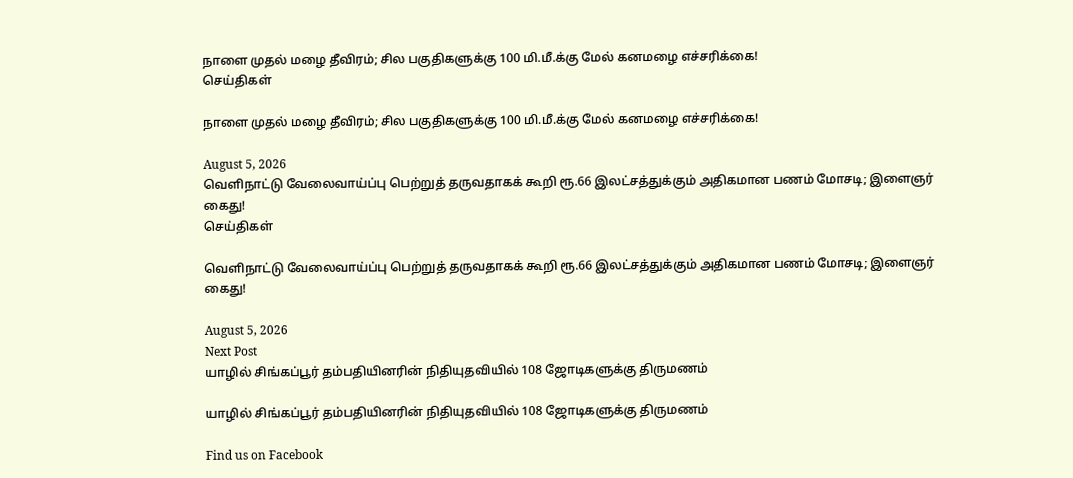நாளை முதல் மழை தீவிரம்; சில பகுதிகளுக்கு 100 மி.மீ.க்கு மேல் கனமழை எச்சரிக்கை!
செய்திகள்

நாளை முதல் மழை தீவிரம்; சில பகுதிகளுக்கு 100 மி.மீ.க்கு மேல் கனமழை எச்சரிக்கை!

August 5, 2026
வெளிநாட்டு வேலைவாய்ப்பு பெற்றுத் தருவதாகக் கூறி ரூ.66 இலட்சத்துக்கும் அதிகமான பணம் மோசடி; இளைஞர் கைது!
செய்திகள்

வெளிநாட்டு வேலைவாய்ப்பு பெற்றுத் தருவதாகக் கூறி ரூ.66 இலட்சத்துக்கும் அதிகமான பணம் மோசடி; இளைஞர் கைது!

August 5, 2026
Next Post
யாழில் சிங்கப்பூர் தம்பதியினரின் நிதியுதவியில் 108 ஜோடிகளுக்கு திருமணம்

யாழில் சிங்கப்பூர் தம்பதியினரின் நிதியுதவியில் 108 ஜோடிகளுக்கு திருமணம்

Find us on Facebook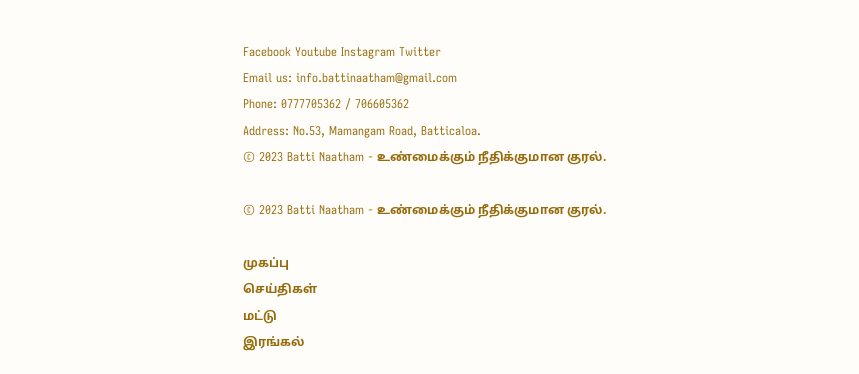Facebook Youtube Instagram Twitter
Email us: info.battinaatham@gmail.com
Phone: 0777705362 / 706605362
Address: No.53, Mamangam Road, Batticaloa.
© 2023 Batti Naatham - உண்மைக்கும் நீதிக்குமான குரல்.

© 2023 Batti Naatham - உண்மைக்கும் நீதிக்குமான குரல்.

முகப்பு
செய்திகள்
மட்டு
இரங்கல்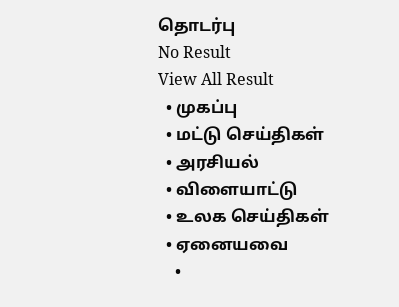தொடர்பு
No Result
View All Result
  • முகப்பு
  • மட்டு செய்திகள்
  • அரசியல்
  • விளையாட்டு
  • உலக செய்திகள்
  • ஏனையவை
    •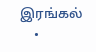இரங்கல்
    •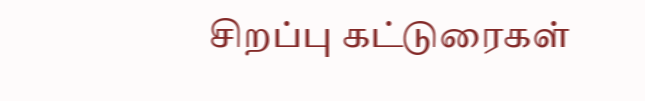சிறப்பு கட்டுரைகள்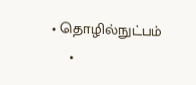• தொழில்நுட்பம்
    •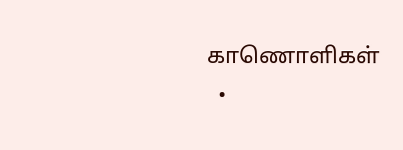காணொளிகள்
  •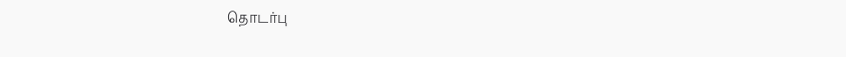தொடர்பு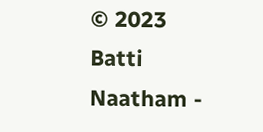© 2023 Batti Naatham -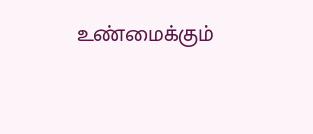உண்மைக்கும்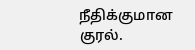நீதிக்குமான குரல்.